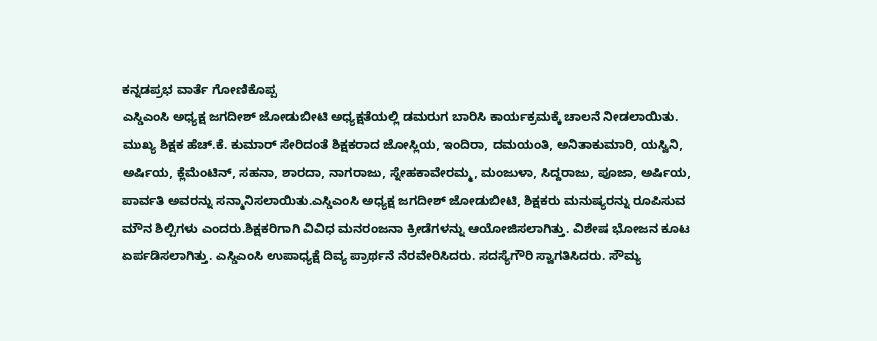ಕನ್ನಡಪ್ರಭ ವಾರ್ತೆ ಗೋಣಿಕೊಪ್ಪ
ಎಸ್ಡಿಎಂಸಿ ಅಧ್ಯಕ್ಷ ಜಗದೀಶ್ ಜೋಡುಬೀಟಿ ಅಧ್ಯಕ್ಷತೆಯಲ್ಲಿ ಡಮರುಗ ಬಾರಿಸಿ ಕಾರ್ಯಕ್ರಮಕ್ಕೆ ಚಾಲನೆ ನೀಡಲಾಯಿತು. ಮುಖ್ಯ ಶಿಕ್ಷಕ ಹೆಚ್.ಕೆ. ಕುಮಾರ್ ಸೇರಿದಂತೆ ಶಿಕ್ಷಕರಾದ ಜೋಸ್ಲಿಯ, ಇಂದಿರಾ, ದಮಯಂತಿ, ಅನಿತಾಕುಮಾರಿ, ಯಸ್ವಿನಿ, ಅರ್ಷಿಯ, ಕ್ಲೆಮೆಂಟಿನ್, ಸಹನಾ, ಶಾರದಾ, ನಾಗರಾಜು, ಸ್ನೇಹಕಾವೇರಮ್ಮ, ಮಂಜುಳಾ, ಸಿದ್ದರಾಜು, ಪೂಜಾ, ಅರ್ಷಿಯ, ಪಾರ್ವತಿ ಅವರನ್ನು ಸನ್ಮಾನಿಸಲಾಯಿತು.ಎಸ್ಡಿಎಂಸಿ ಅಧ್ಯಕ್ಷ ಜಗದೀಶ್ ಜೋಡುಬೀಟಿ, ಶಿಕ್ಷಕರು ಮನುಷ್ಯರನ್ನು ರೂಪಿಸುವ ಮೌನ ಶಿಲ್ಪಿಗಳು ಎಂದರು.ಶಿಕ್ಷಕರಿಗಾಗಿ ವಿವಿಧ ಮನರಂಜನಾ ಕ್ರೀಡೆಗಳನ್ನು ಆಯೋಜಿಸಲಾಗಿತ್ತು. ವಿಶೇಷ ಭೋಜನ ಕೂಟ ಏರ್ಪಡಿಸಲಾಗಿತ್ತು. ಎಸ್ಡಿಎಂಸಿ ಉಪಾಧ್ಯಕ್ಷೆ ದಿವ್ಯ ಪ್ರಾರ್ಥನೆ ನೆರವೇರಿಸಿದರು. ಸದಸ್ಯೆಗೌರಿ ಸ್ವಾಗತಿಸಿದರು. ಸೌಮ್ಯ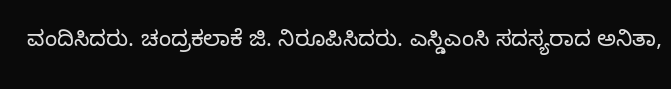ವಂದಿಸಿದರು. ಚಂದ್ರಕಲಾಕೆ ಜಿ. ನಿರೂಪಿಸಿದರು. ಎಸ್ಡಿಎಂಸಿ ಸದಸ್ಯರಾದ ಅನಿತಾ,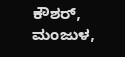ಕೌಶರ್, ಮಂಜುಳ,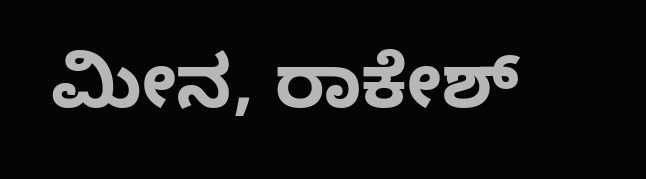ಮೀನ, ರಾಕೇಶ್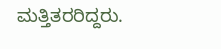ಮತ್ತಿತರರಿದ್ದರು.